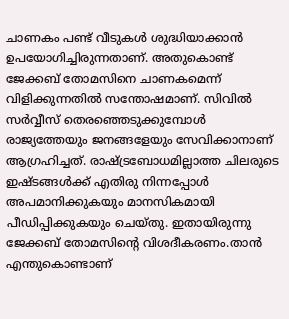ചാണകം പണ്ട് വീടുകൾ ശുദ്ധിയാക്കാൻ ഉപയോഗിച്ചിരുന്നതാണ്. അതുകൊണ്ട് ജേക്കബ് തോമസിനെ ചാണകമെന്ന് വിളിക്കുന്നതിൽ സന്തോഷമാണ്. സിവിൽ സർവ്വീസ് തെരഞ്ഞെടുക്കുമ്പോൾ രാജ്യത്തേയും ജനങ്ങളേയും സേവിക്കാനാണ് ആഗ്രഹിച്ചത്. രാഷ്ട്രബോധമില്ലാത്ത ചിലരുടെ ഇഷ്ടങ്ങൾക്ക് എതിരു നിന്നപ്പോൾ അപമാനിക്കുകയും മാനസികമായി പീഡിപ്പിക്കുകയും ചെയ്തു. ഇതായിരുന്നു ജേക്കബ് തോമസിന്റെ വിശദീകരണം.താൻ എന്തുകൊണ്ടാണ്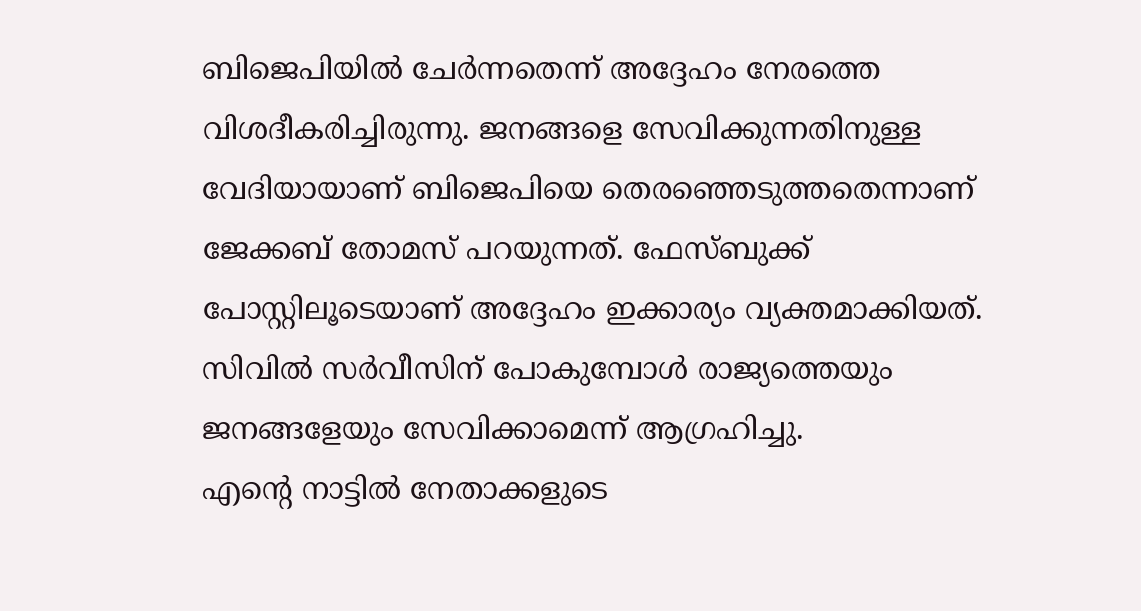ബിജെപിയിൽ ചേർന്നതെന്ന് അദ്ദേഹം നേരത്തെ വിശദീകരിച്ചിരുന്നു. ജനങ്ങളെ സേവിക്കുന്നതിനുള്ള വേദിയായാണ് ബിജെപിയെ തെരഞ്ഞെടുത്തതെന്നാണ് ജേക്കബ് തോമസ് പറയുന്നത്. ഫേസ്ബുക്ക് പോസ്റ്റിലൂടെയാണ് അദ്ദേഹം ഇക്കാര്യം വ്യക്തമാക്കിയത്. സിവിൽ സർവീസിന് പോകുമ്പോൾ രാജ്യത്തെയും ജനങ്ങളേയും സേവിക്കാമെന്ന് ആഗ്രഹിച്ചു.
എന്റെ നാട്ടിൽ നേതാക്കളുടെ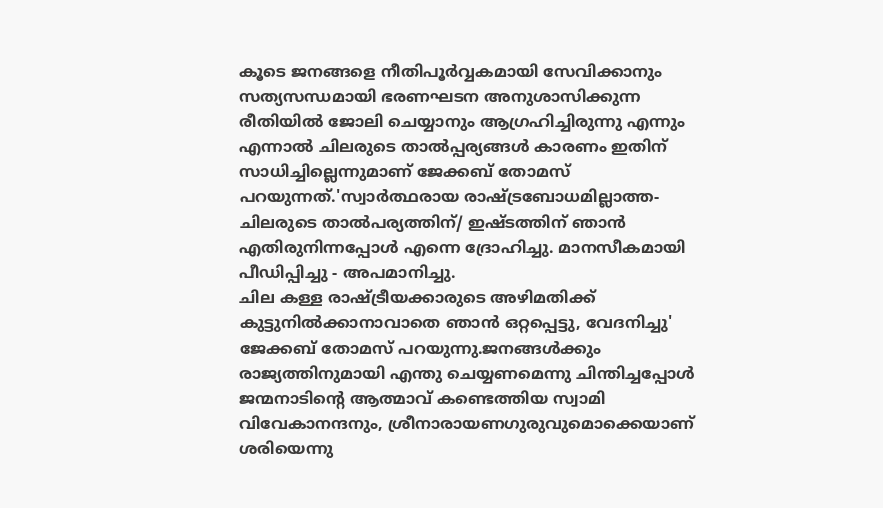കൂടെ ജനങ്ങളെ നീതിപൂർവ്വകമായി സേവിക്കാനും സത്യസന്ധമായി ഭരണഘടന അനുശാസിക്കുന്ന രീതിയിൽ ജോലി ചെയ്യാനും ആഗ്രഹിച്ചിരുന്നു എന്നും എന്നാൽ ചിലരുടെ താൽപ്പര്യങ്ങൾ കാരണം ഇതിന് സാധിച്ചില്ലെന്നുമാണ് ജേക്കബ് തോമസ് പറയുന്നത്.'സ്വാർത്ഥരായ രാഷ്ട്രബോധമില്ലാത്ത- ചിലരുടെ താൽപര്യത്തിന്/ ഇഷ്ടത്തിന് ഞാൻ എതിരുനിന്നപ്പോൾ എന്നെ ദ്രോഹിച്ചു. മാനസീകമായി പീഡിപ്പിച്ചു - അപമാനിച്ചു.
ചില കള്ള രാഷ്ട്രീയക്കാരുടെ അഴിമതിക്ക് കുട്ടുനിൽക്കാനാവാതെ ഞാൻ ഒറ്റപ്പെട്ടു, വേദനിച്ചു' ജേക്കബ് തോമസ് പറയുന്നു.ജനങ്ങൾക്കും രാജ്യത്തിനുമായി എന്തു ചെയ്യണമെന്നു ചിന്തിച്ചപ്പോൾ ജന്മനാടിന്റെ ആത്മാവ് കണ്ടെത്തിയ സ്വാമി വിവേകാനന്ദനും, ശ്രീനാരായണഗുരുവുമൊക്കെയാണ് ശരിയെന്നു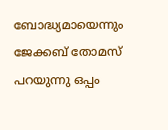ബോദ്ധ്യമായെന്നും ജേക്കബ് തോമസ് പറയുന്നു ഒപ്പം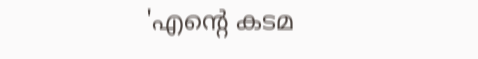'എന്റെ കടമ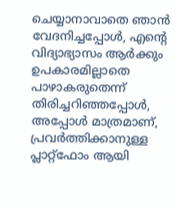ചെയ്യാനാവാതെ ഞാൻ വേദനിച്ചപ്പോൾ, എന്റെ വിദ്യാഭ്യാസം ആർക്കും ഉപകാരമില്ലാതെ പാഴാകരുതെന്ന് തിരിച്ചറിഞ്ഞപ്പോൾ, അപ്പോൾ മാത്രമാണ്, പ്രവർത്തിക്കാനുള്ള പ്ലാറ്റ്ഫോം ആയി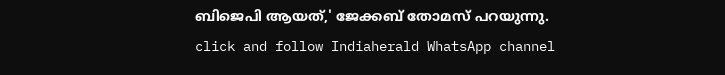ബിജെപി ആയത്,' ജേക്കബ് തോമസ് പറയുന്നു.
click and follow Indiaherald WhatsApp channel